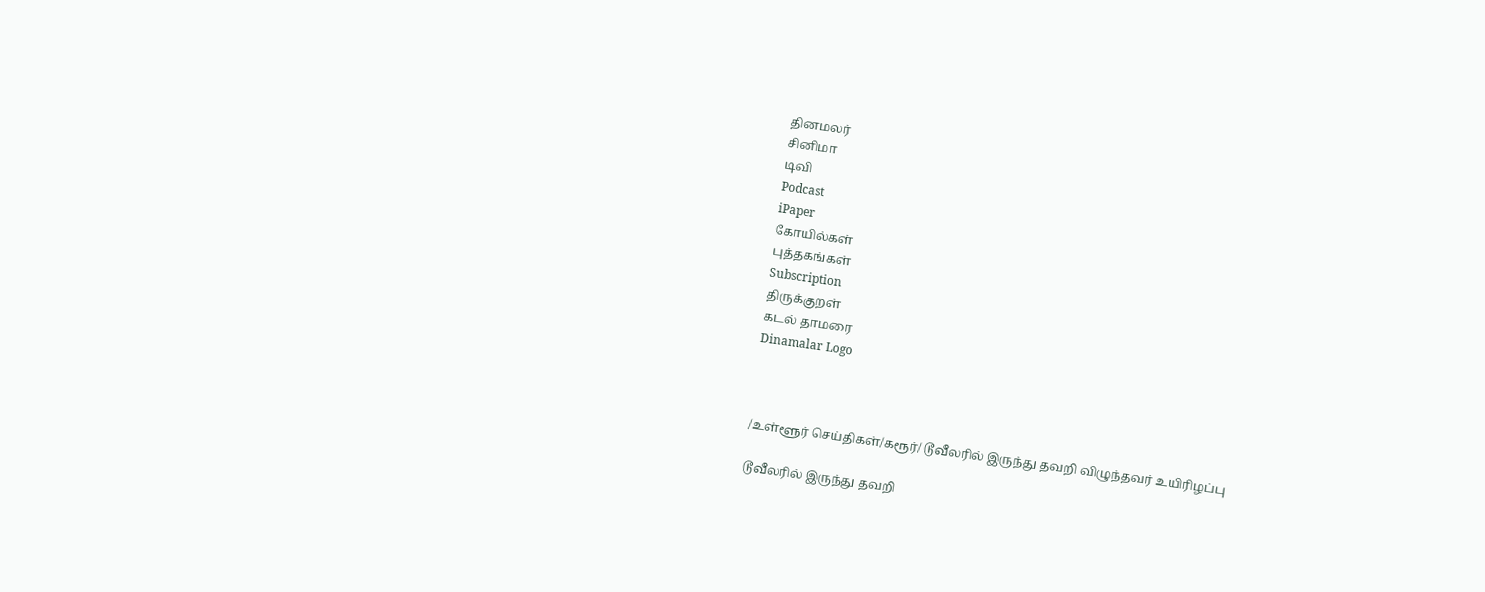தினமலர்
சினிமா
டிவி
Podcast
iPaper
கோயில்கள்
புத்தகங்கள்
Subscription
திருக்குறள்
கடல் தாமரை
Dinamalar Logo



/உள்ளூர் செய்திகள்/கரூர்/ டூவீலரில் இருந்து தவறி விழுந்தவர் உயிரிழப்பு

டூவீலரில் இருந்து தவறி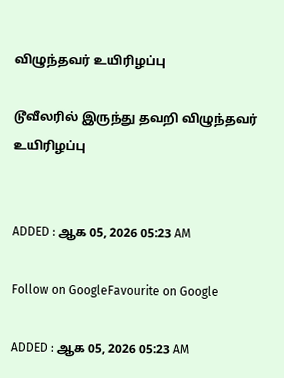விழுந்தவர் உயிரிழப்பு

டூவீலரில் இருந்து தவறி விழுந்தவர் உயிரிழப்பு


ADDED : ஆக 05, 2026 05:23 AM

Follow on GoogleFavourite on Google

ADDED : ஆக 05, 2026 05:23 AM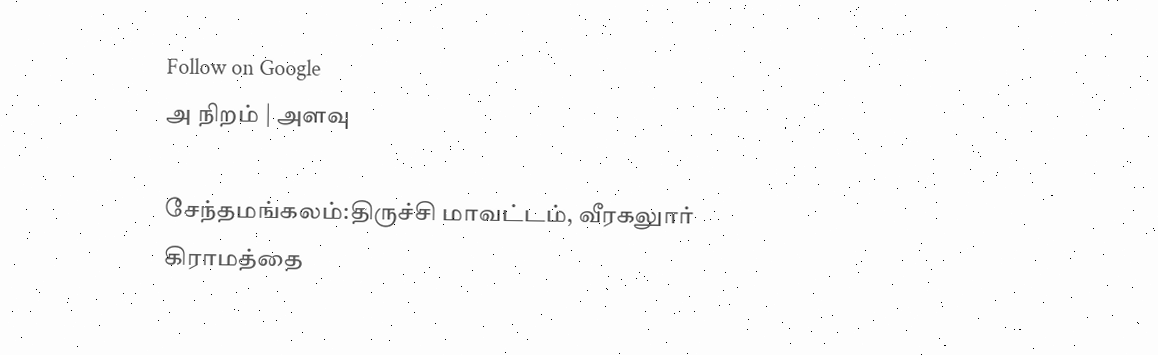Follow on Google
அ நிறம் | அளவு

சேந்தமங்கலம்:திருச்சி மாவட்டம், வீரகலுார் கிராமத்தை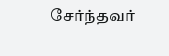சேர்ந்தவர்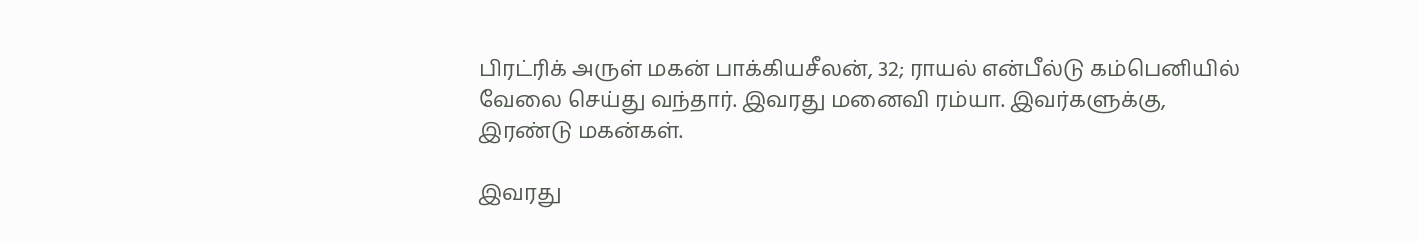பிரட்ரிக் அருள் மகன் பாக்கியசீலன், 32; ராயல் என்பீல்டு கம்பெனியில் வேலை செய்து வந்தார். இவரது மனைவி ரம்யா. இவர்களுக்கு, இரண்டு மகன்கள்.

இவரது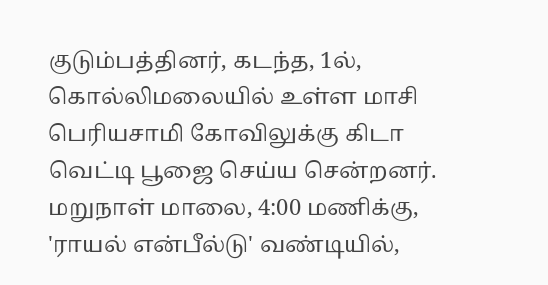குடும்பத்தினர், கடந்த, 1ல், கொல்லிமலையில் உள்ள மாசி பெரியசாமி கோவிலுக்கு கிடா வெட்டி பூஜை செய்ய சென்றனர். மறுநாள் மாலை, 4:00 மணிக்கு, 'ராயல் என்பீல்டு' வண்டியில்,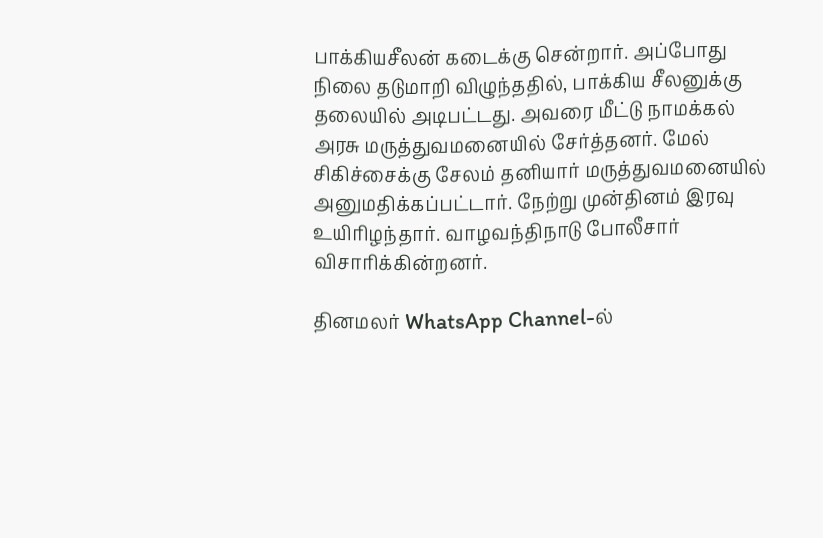பாக்கியசீலன் கடைக்கு சென்றார். அப்போது நிலை தடுமாறி விழுந்ததில், பாக்கிய சீலனுக்கு தலையில் அடிபட்டது. அவரை மீட்டு நாமக்கல் அரசு மருத்துவமனையில் சேர்த்தனர். மேல் சிகிச்சைக்கு சேலம் தனியார் மருத்துவமனையில் அனுமதிக்கப்பட்டார். நேற்று முன்தினம் இரவு உயிரிழந்தார். வாழவந்திநாடு போலீசார் விசாரிக்கின்றனர்.

தினமலர் WhatsApp Channel-ல்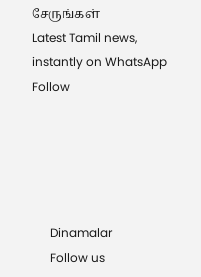சேருங்கள்
Latest Tamil news, instantly on WhatsApp
Follow





      Dinamalar
      Follow us